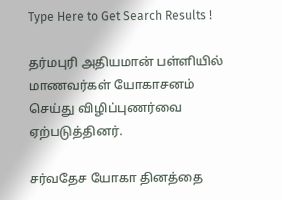Type Here to Get Search Results !

தர்மபுரி அதியமான் பள்ளியில் மாணவர்கள் யோகாசனம் செய்து விழிப்புணர்வை ஏற்படுத்தினர்.

சர்வதேச யோகா தினத்தை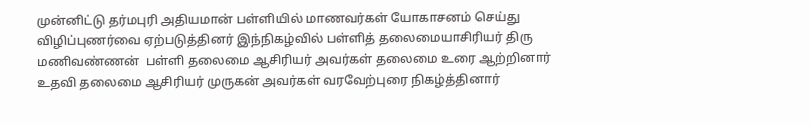முன்னிட்டு தர்மபுரி அதியமான் பள்ளியில் மாணவர்கள் யோகாசனம் செய்து விழிப்புணர்வை ஏற்படுத்தினர் இந்நிகழ்வில் பள்ளித் தலைமையாசிரியர் திரு மணிவண்ணன்  பள்ளி தலைமை ஆசிரியர் அவர்கள் தலைமை உரை ஆற்றினார்  உதவி தலைமை ஆசிரியர் முருகன் அவர்கள் வரவேற்புரை நிகழ்த்தினார்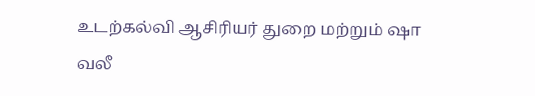உடற்கல்வி ஆசிரியர் துறை மற்றும் ஷா வலீ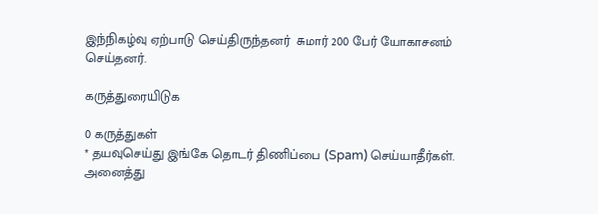இந்நிகழ்வு ஏற்பாடு செய்திருந்தனர்  சுமார் 200 பேர் யோகாசனம் செய்தனர்.

கருத்துரையிடுக

0 கருத்துகள்
* தயவுசெய்து இங்கே தொடர் திணிப்பை (Spam) செய்யாதீர்கள். அனைத்து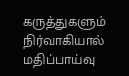கருத்துகளும் நிர்வாகியால் மதிப்பாய்வு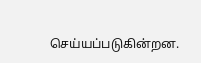செய்யப்படுகின்றன.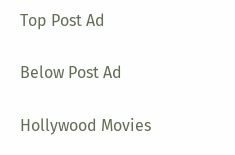Top Post Ad

Below Post Ad

Hollywood Movies